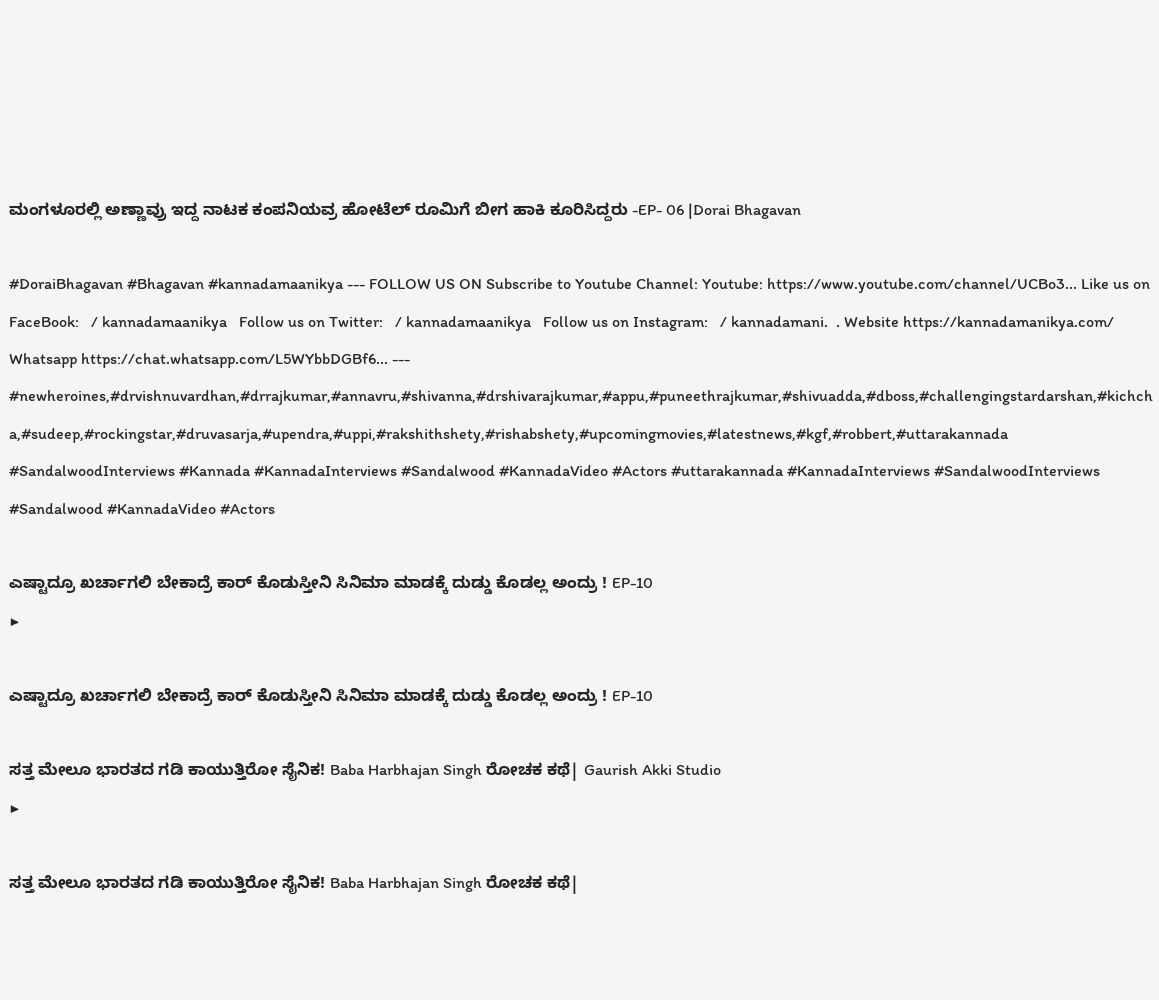ಮಂಗಳೂರಲ್ಲಿ ಅಣ್ಣಾವ್ರು ಇದ್ದ ನಾಟಕ ಕಂಪನಿಯವ್ರ ಹೋಟೆಲ್ ರೂಮಿಗೆ ಬೀಗ ಹಾಕಿ ಕೂರಿಸಿದ್ದರು -EP- 06 |Dorai Bhagavan

#DoraiBhagavan #Bhagavan #kannadamaanikya --- FOLLOW US ON Subscribe to Youtube Channel: Youtube: https://www.youtube.com/channel/UCBo3... Like us on FaceBook:   / kannadamaanikya   Follow us on Twitter:   / kannadamaanikya   Follow us on Instagram:   / kannadamani.  . Website https://kannadamanikya.com/ Whatsapp https://chat.whatsapp.com/L5WYbbDGBf6... --- #newheroines,#drvishnuvardhan,#drrajkumar,#annavru,#shivanna,#drshivarajkumar,#appu,#puneethrajkumar,#shivuadda,#dboss,#challengingstardarshan,#kichcha,#sudeep,#rockingstar,#druvasarja,#upendra,#uppi,#rakshithshety,#rishabshety,#upcomingmovies,#latestnews,#kgf,#robbert,#uttarakannada #SandalwoodInterviews #Kannada #KannadaInterviews #Sandalwood #KannadaVideo #Actors #uttarakannada #KannadaInterviews #SandalwoodInterviews #Sandalwood #KannadaVideo #Actors

ಎಷ್ಟಾದ್ರೂ ಖರ್ಚಾಗಲಿ ಬೇಕಾದ್ರೆ ಕಾರ್ ಕೊಡುಸ್ತೀನಿ ಸಿನಿಮಾ ಮಾಡಕ್ಕೆ ದುಡ್ಡು ಕೊಡಲ್ಲ ಅಂದ್ರು ! EP-10
▶

ಎಷ್ಟಾದ್ರೂ ಖರ್ಚಾಗಲಿ ಬೇಕಾದ್ರೆ ಕಾರ್ ಕೊಡುಸ್ತೀನಿ ಸಿನಿಮಾ ಮಾಡಕ್ಕೆ ದುಡ್ಡು ಕೊಡಲ್ಲ ಅಂದ್ರು ! EP-10

ಸತ್ತ ಮೇಲೂ ಭಾರತದ ಗಡಿ ಕಾಯುತ್ತಿರೋ ಸೈನಿಕ! Baba Harbhajan Singh ರೋಚಕ ಕಥೆ| Gaurish Akki Studio
▶

ಸತ್ತ ಮೇಲೂ ಭಾರತದ ಗಡಿ ಕಾಯುತ್ತಿರೋ ಸೈನಿಕ! Baba Harbhajan Singh ರೋಚಕ ಕಥೆ|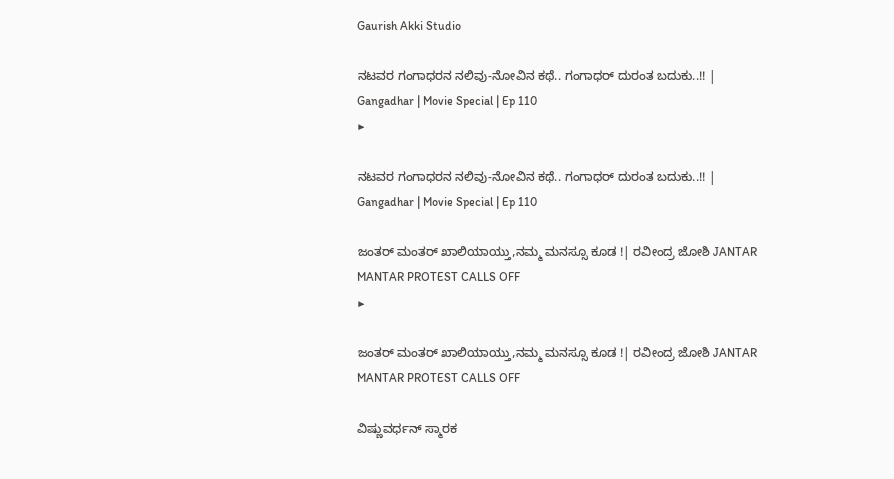Gaurish Akki Studio

ನಟವರ ಗಂಗಾಧರನ ನಲಿವು-ನೋವಿನ ಕಥೆ.. ಗಂಗಾಧರ್ ದುರಂತ ಬದುಕು..!! | Gangadhar | Movie Special | Ep 110
▶

ನಟವರ ಗಂಗಾಧರನ ನಲಿವು-ನೋವಿನ ಕಥೆ.. ಗಂಗಾಧರ್ ದುರಂತ ಬದುಕು..!! | Gangadhar | Movie Special | Ep 110

ಜಂತರ್ ಮಂತರ್ ಖಾಲಿಯಾಯ್ತು,ನಮ್ಮ ಮನಸ್ಸೂ ಕೂಡ !| ರವೀಂದ್ರ ಜೋಶಿ JANTAR MANTAR PROTEST CALLS OFF
▶

ಜಂತರ್ ಮಂತರ್ ಖಾಲಿಯಾಯ್ತು,ನಮ್ಮ ಮನಸ್ಸೂ ಕೂಡ !| ರವೀಂದ್ರ ಜೋಶಿ JANTAR MANTAR PROTEST CALLS OFF

ವಿಷ್ಣುವರ್ಧನ್ ಸ್ಮಾರಕ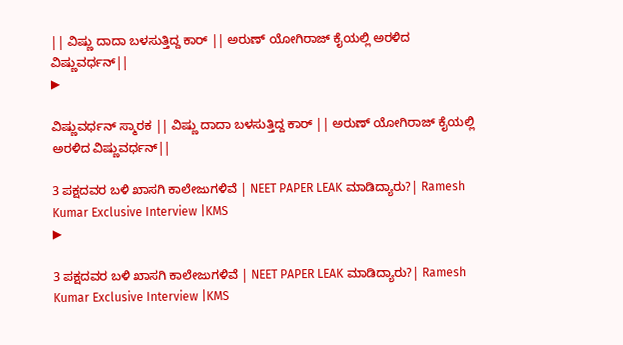|| ವಿಷ್ಣು ದಾದಾ ಬಳಸುತ್ತಿದ್ದ ಕಾರ್ || ಅರುಣ್ ಯೋಗಿರಾಜ್ ಕೈಯಲ್ಲಿ ಅರಳಿದ ವಿಷ್ಣುವರ್ಧನ್||
▶

ವಿಷ್ಣುವರ್ಧನ್ ಸ್ಮಾರಕ || ವಿಷ್ಣು ದಾದಾ ಬಳಸುತ್ತಿದ್ದ ಕಾರ್ || ಅರುಣ್ ಯೋಗಿರಾಜ್ ಕೈಯಲ್ಲಿ ಅರಳಿದ ವಿಷ್ಣುವರ್ಧನ್||

3 ಪಕ್ಷದವರ ಬಳಿ ಖಾಸಗಿ ಕಾಲೇಜುಗಳಿವೆ | NEET PAPER LEAK ಮಾಡಿದ್ಯಾರು?| Ramesh Kumar Exclusive Interview |KMS
▶

3 ಪಕ್ಷದವರ ಬಳಿ ಖಾಸಗಿ ಕಾಲೇಜುಗಳಿವೆ | NEET PAPER LEAK ಮಾಡಿದ್ಯಾರು?| Ramesh Kumar Exclusive Interview |KMS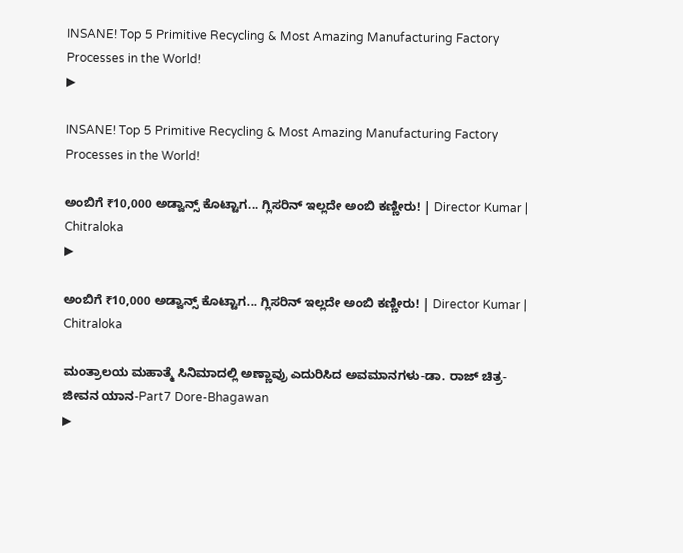INSANE! Top 5 Primitive Recycling & Most Amazing Manufacturing Factory Processes in the World!
▶

INSANE! Top 5 Primitive Recycling & Most Amazing Manufacturing Factory Processes in the World!

ಅಂಬಿಗೆ ₹10,000 ಅಡ್ವಾನ್ಸ್ ಕೊಟ್ಟಾಗ... ಗ್ಲಿಸರಿನ್ ಇಲ್ಲದೇ ಅಂಬಿ ಕಣ್ಣೀರು! | Director Kumar | Chitraloka
▶

ಅಂಬಿಗೆ ₹10,000 ಅಡ್ವಾನ್ಸ್ ಕೊಟ್ಟಾಗ... ಗ್ಲಿಸರಿನ್ ಇಲ್ಲದೇ ಅಂಬಿ ಕಣ್ಣೀರು! | Director Kumar | Chitraloka

ಮಂತ್ರಾಲಯ ಮಹಾತ್ಮೆ ಸಿನಿಮಾದಲ್ಲಿ ಅಣ್ಣಾವ್ರು ಎದುರಿಸಿದ ಅವಮಾನಗಳು-ಡಾ. ರಾಜ್ ಚಿತ್ರ-ಜೀವನ ಯಾನ-Part7 Dore-Bhagawan
▶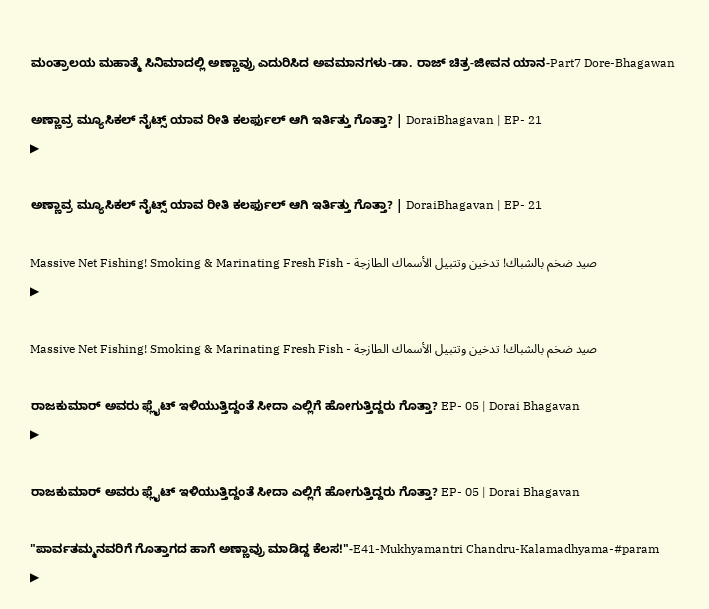ಮಂತ್ರಾಲಯ ಮಹಾತ್ಮೆ ಸಿನಿಮಾದಲ್ಲಿ ಅಣ್ಣಾವ್ರು ಎದುರಿಸಿದ ಅವಮಾನಗಳು-ಡಾ. ರಾಜ್ ಚಿತ್ರ-ಜೀವನ ಯಾನ-Part7 Dore-Bhagawan

ಅಣ್ಣಾವ್ರ ಮ್ಯೂಸಿಕಲ್ ನೈಟ್ಸ್ ಯಾವ ರೀತಿ ಕಲರ್ಫುಲ್ ಆಗಿ ಇರ್ತಿತ್ತು ಗೊತ್ತಾ? | DoraiBhagavan | EP- 21
▶

ಅಣ್ಣಾವ್ರ ಮ್ಯೂಸಿಕಲ್ ನೈಟ್ಸ್ ಯಾವ ರೀತಿ ಕಲರ್ಫುಲ್ ಆಗಿ ಇರ್ತಿತ್ತು ಗೊತ್ತಾ? | DoraiBhagavan | EP- 21

Massive Net Fishing! Smoking & Marinating Fresh Fish - صيد ضخم بالشباك! تدخين وتتبيل الأسماك الطازجة
▶

Massive Net Fishing! Smoking & Marinating Fresh Fish - صيد ضخم بالشباك! تدخين وتتبيل الأسماك الطازجة

ರಾಜಕುಮಾರ್ ಅವರು ಫ್ಲೈಟ್ ಇಳಿಯುತ್ತಿದ್ದಂತೆ ಸೀದಾ ಎಲ್ಲಿಗೆ ಹೋಗುತ್ತಿದ್ದರು ಗೊತ್ತಾ? EP- 05 | Dorai Bhagavan
▶

ರಾಜಕುಮಾರ್ ಅವರು ಫ್ಲೈಟ್ ಇಳಿಯುತ್ತಿದ್ದಂತೆ ಸೀದಾ ಎಲ್ಲಿಗೆ ಹೋಗುತ್ತಿದ್ದರು ಗೊತ್ತಾ? EP- 05 | Dorai Bhagavan

"ಪಾರ್ವತಮ್ಮನವರಿಗೆ ಗೊತ್ತಾಗದ ಹಾಗೆ ಅಣ್ಣಾವ್ರು ಮಾಡಿದ್ದ ಕೆಲಸ!"-E41-Mukhyamantri Chandru-Kalamadhyama-#param
▶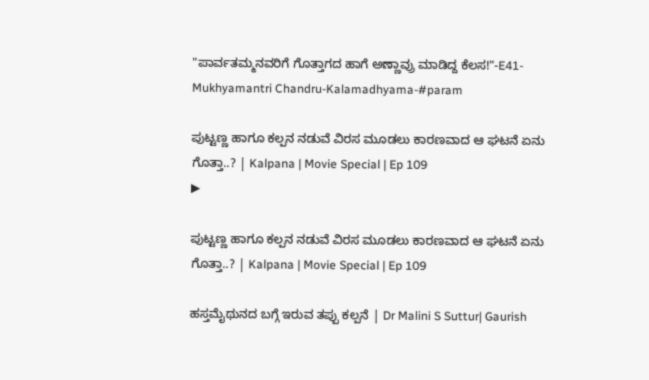"ಪಾರ್ವತಮ್ಮನವರಿಗೆ ಗೊತ್ತಾಗದ ಹಾಗೆ ಅಣ್ಣಾವ್ರು ಮಾಡಿದ್ದ ಕೆಲಸ!"-E41-Mukhyamantri Chandru-Kalamadhyama-#param

ಪುಟ್ಟಣ್ಣ ಹಾಗೂ ಕಲ್ಪನ ನಡುವೆ ವಿರಸ ಮೂಡಲು ಕಾರಣವಾದ ಆ ಘಟನೆ ಏನು ಗೊತ್ತಾ..? | Kalpana | Movie Special | Ep 109
▶

ಪುಟ್ಟಣ್ಣ ಹಾಗೂ ಕಲ್ಪನ ನಡುವೆ ವಿರಸ ಮೂಡಲು ಕಾರಣವಾದ ಆ ಘಟನೆ ಏನು ಗೊತ್ತಾ..? | Kalpana | Movie Special | Ep 109

ಹಸ್ತಮೈಥುನದ ಬಗ್ಗೆ ಇರುವ ತಪ್ಪು ಕಲ್ಪನೆ | Dr Malini S Suttur| Gaurish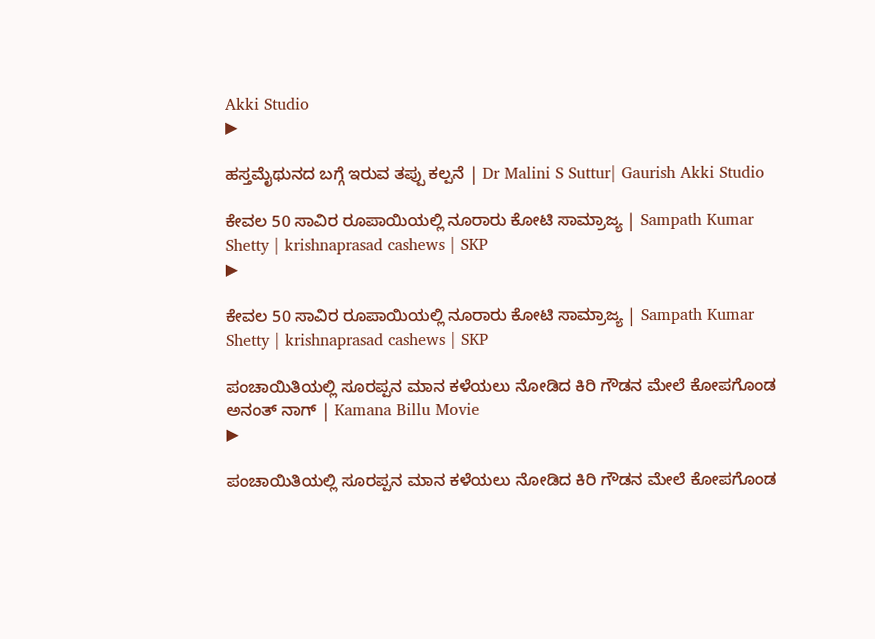Akki Studio
▶

ಹಸ್ತಮೈಥುನದ ಬಗ್ಗೆ ಇರುವ ತಪ್ಪು ಕಲ್ಪನೆ | Dr Malini S Suttur| Gaurish Akki Studio

ಕೇವಲ 50 ಸಾವಿರ ರೂಪಾಯಿಯಲ್ಲಿ ನೂರಾರು ಕೋಟಿ ಸಾಮ್ರಾಜ್ಯ | Sampath Kumar Shetty | krishnaprasad cashews | SKP
▶

ಕೇವಲ 50 ಸಾವಿರ ರೂಪಾಯಿಯಲ್ಲಿ ನೂರಾರು ಕೋಟಿ ಸಾಮ್ರಾಜ್ಯ | Sampath Kumar Shetty | krishnaprasad cashews | SKP

ಪಂಚಾಯಿತಿಯಲ್ಲಿ ಸೂರಪ್ಪನ ಮಾನ ಕಳೆಯಲು ನೋಡಿದ ಕಿರಿ ಗೌಡನ ಮೇಲೆ ಕೋಪಗೊಂಡ ಅನಂತ್ ನಾಗ್ | Kamana Billu Movie
▶

ಪಂಚಾಯಿತಿಯಲ್ಲಿ ಸೂರಪ್ಪನ ಮಾನ ಕಳೆಯಲು ನೋಡಿದ ಕಿರಿ ಗೌಡನ ಮೇಲೆ ಕೋಪಗೊಂಡ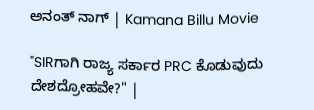ಅನಂತ್ ನಾಗ್ | Kamana Billu Movie

"SIRಗಾಗಿ ರಾಜ್ಯ ಸರ್ಕಾರ PRC ಕೊಡುವುದು ದೇಶದ್ರೋಹವೇ?" |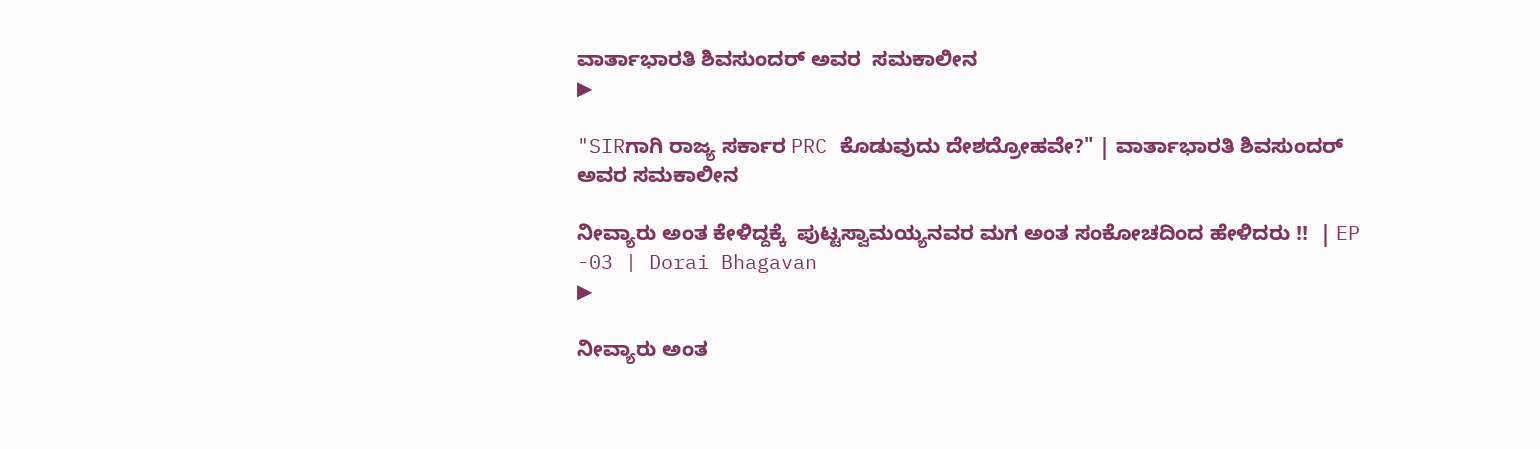ವಾರ್ತಾಭಾರತಿ ಶಿವಸುಂದರ್ ಅವರ  ಸಮಕಾಲೀನ
▶

"SIRಗಾಗಿ ರಾಜ್ಯ ಸರ್ಕಾರ PRC ಕೊಡುವುದು ದೇಶದ್ರೋಹವೇ?" | ವಾರ್ತಾಭಾರತಿ ಶಿವಸುಂದರ್ ಅವರ ಸಮಕಾಲೀನ

ನೀವ್ಯಾರು ಅಂತ ಕೇಳಿದ್ದಕ್ಕೆ  ಪುಟ್ಟಸ್ವಾಮಯ್ಯನವರ ಮಗ ಅಂತ ಸಂಕೋಚದಿಂದ ಹೇಳಿದರು !!  | EP -03 | Dorai Bhagavan
▶

ನೀವ್ಯಾರು ಅಂತ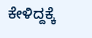ಕೇಳಿದ್ದಕ್ಕೆ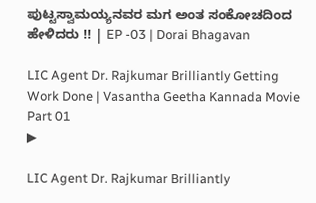ಪುಟ್ಟಸ್ವಾಮಯ್ಯನವರ ಮಗ ಅಂತ ಸಂಕೋಚದಿಂದ ಹೇಳಿದರು !! | EP -03 | Dorai Bhagavan

LIC Agent Dr. Rajkumar Brilliantly Getting Work Done | Vasantha Geetha Kannada Movie Part 01
▶

LIC Agent Dr. Rajkumar Brilliantly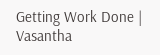Getting Work Done | Vasantha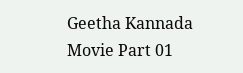Geetha Kannada Movie Part 01